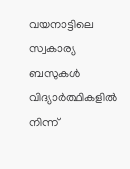വയനാട്ടിലെ സ്വകാര്യ ബസുകൾ വിദ്യാർത്ഥികളിൽ നിന്ന്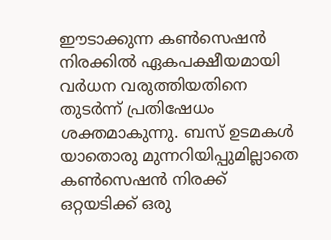ഈടാക്കുന്ന കൺസെഷൻ നിരക്കിൽ ഏകപക്ഷീയമായി വർധന വരുത്തിയതിനെ തുടർന്ന് പ്രതിഷേധം ശക്തമാകുന്നു. ബസ് ഉടമകൾ യാതൊരു മുന്നറിയിപ്പുമില്ലാതെ കൺസെഷൻ നിരക്ക് ഒറ്റയടിക്ക് ഒരു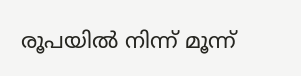രൂപയിൽ നിന്ന് മൂന്ന്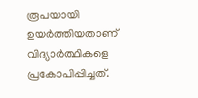രൂപയായി ഉയർത്തിയതാണ് വിദ്യാർത്ഥികളെ പ്രകോപിപ്പിച്ചത്.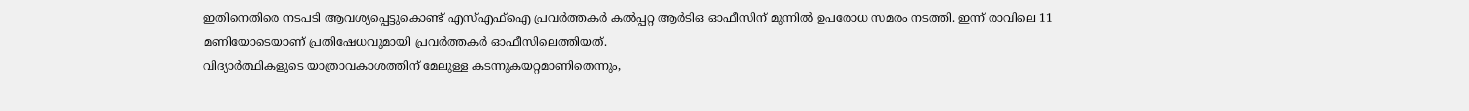ഇതിനെതിരെ നടപടി ആവശ്യപ്പെട്ടുകൊണ്ട് എസ്എഫ്ഐ പ്രവർത്തകർ കൽപ്പറ്റ ആർടിഒ ഓഫീസിന് മുന്നിൽ ഉപരോധ സമരം നടത്തി. ഇന്ന് രാവിലെ 11 മണിയോടെയാണ് പ്രതിഷേധവുമായി പ്രവർത്തകർ ഓഫീസിലെത്തിയത്.
വിദ്യാർത്ഥികളുടെ യാത്രാവകാശത്തിന് മേലുള്ള കടന്നുകയറ്റമാണിതെന്നും,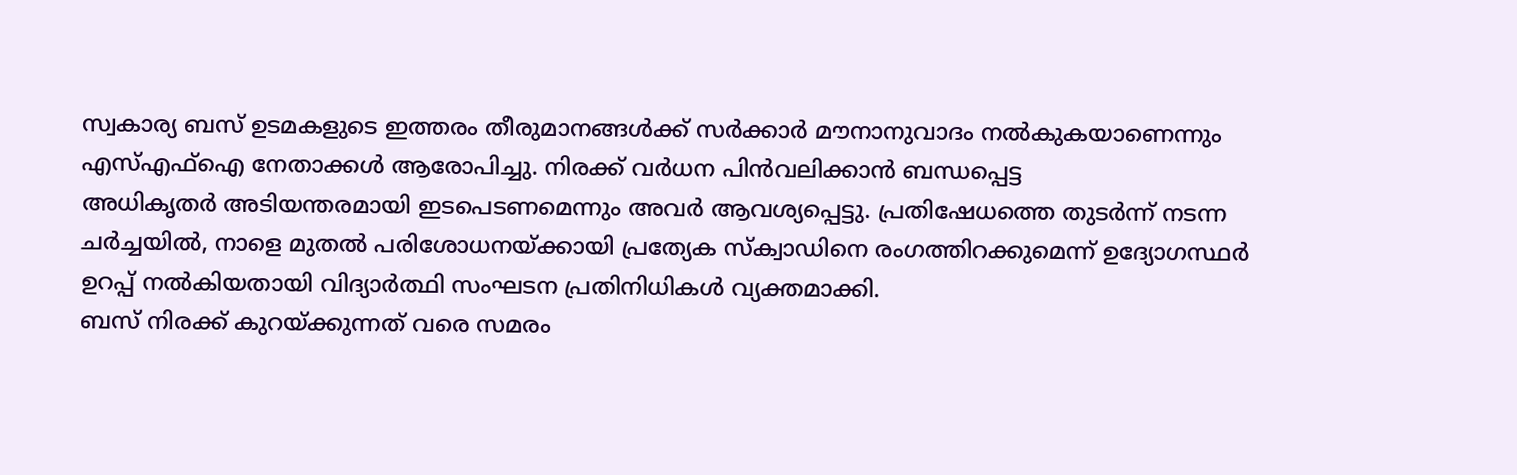സ്വകാര്യ ബസ് ഉടമകളുടെ ഇത്തരം തീരുമാനങ്ങൾക്ക് സർക്കാർ മൗനാനുവാദം നൽകുകയാണെന്നും എസ്എഫ്ഐ നേതാക്കൾ ആരോപിച്ചു. നിരക്ക് വർധന പിൻവലിക്കാൻ ബന്ധപ്പെട്ട
അധികൃതർ അടിയന്തരമായി ഇടപെടണമെന്നും അവർ ആവശ്യപ്പെട്ടു. പ്രതിഷേധത്തെ തുടർന്ന് നടന്ന ചർച്ചയിൽ, നാളെ മുതൽ പരിശോധനയ്ക്കായി പ്രത്യേക സ്ക്വാഡിനെ രംഗത്തിറക്കുമെന്ന് ഉദ്യോഗസ്ഥർ ഉറപ്പ് നൽകിയതായി വിദ്യാർത്ഥി സംഘടന പ്രതിനിധികൾ വ്യക്തമാക്കി.
ബസ് നിരക്ക് കുറയ്ക്കുന്നത് വരെ സമരം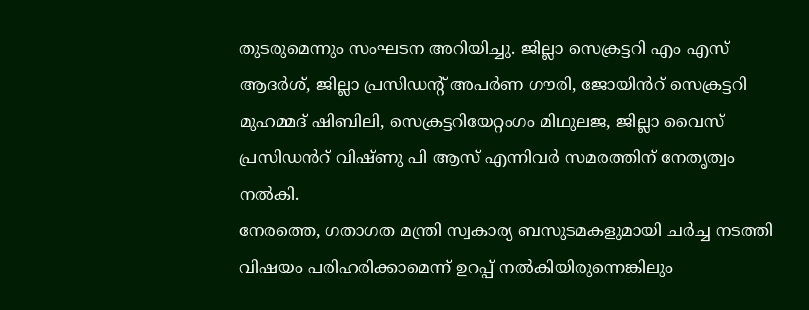തുടരുമെന്നും സംഘടന അറിയിച്ചു. ജില്ലാ സെക്രട്ടറി എം എസ് ആദർശ്, ജില്ലാ പ്രസിഡന്റ് അപർണ ഗൗരി, ജോയിൻറ് സെക്രട്ടറി മുഹമ്മദ് ഷിബിലി, സെക്രട്ടറിയേറ്റംഗം മിഥുലജ, ജില്ലാ വൈസ് പ്രസിഡൻറ് വിഷ്ണു പി ആസ് എന്നിവർ സമരത്തിന് നേതൃത്വം നൽകി.
നേരത്തെ, ഗതാഗത മന്ത്രി സ്വകാര്യ ബസുടമകളുമായി ചർച്ച നടത്തി വിഷയം പരിഹരിക്കാമെന്ന് ഉറപ്പ് നൽകിയിരുന്നെങ്കിലും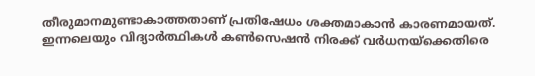തീരുമാനമുണ്ടാകാത്തതാണ് പ്രതിഷേധം ശക്തമാകാൻ കാരണമായത്. ഇന്നലെയും വിദ്യാർത്ഥികൾ കൺസെഷൻ നിരക്ക് വർധനയ്ക്കെതിരെ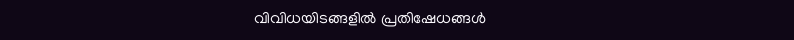വിവിധയിടങ്ങളിൽ പ്രതിഷേധങ്ങൾ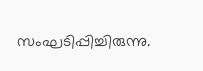സംഘടിപ്പിച്ചിരുന്നു.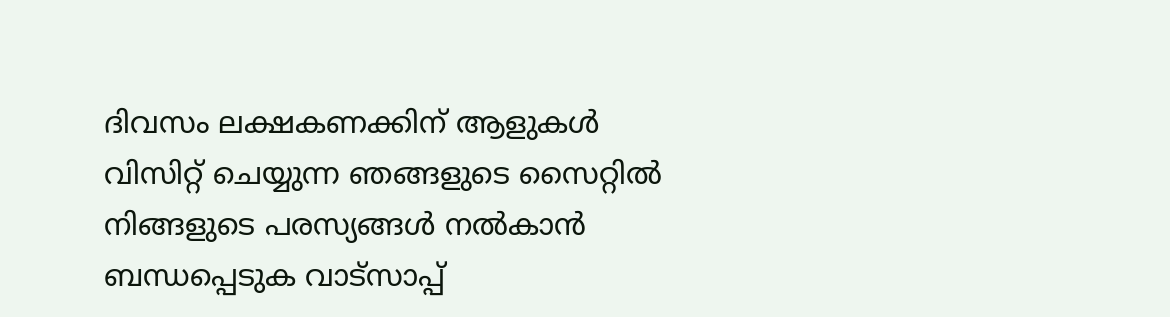ദിവസം ലക്ഷകണക്കിന് ആളുകൾ വിസിറ്റ് ചെയ്യുന്ന ഞങ്ങളുടെ സൈറ്റിൽ നിങ്ങളുടെ പരസ്യങ്ങൾ നൽകാൻ ബന്ധപ്പെടുക വാട്സാപ്പ്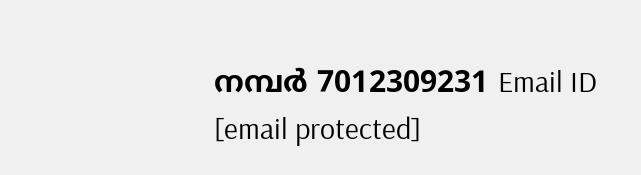നമ്പർ 7012309231 Email ID [email protected]